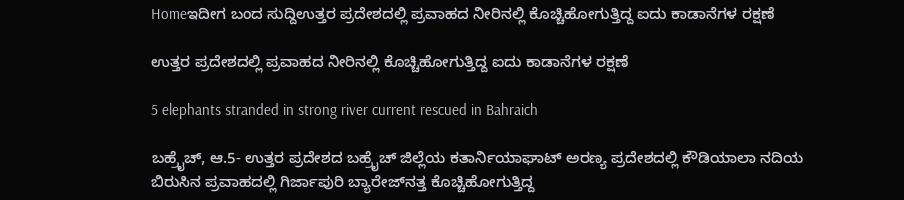Homeಇದೀಗ ಬಂದ ಸುದ್ದಿಉತ್ತರ ಪ್ರದೇಶದಲ್ಲಿ ಪ್ರವಾಹದ ನೀರಿನಲ್ಲಿ ಕೊಚ್ಚಿಹೋಗುತ್ತಿದ್ದ ಐದು ಕಾಡಾನೆಗಳ ರಕ್ಷಣೆ

ಉತ್ತರ ಪ್ರದೇಶದಲ್ಲಿ ಪ್ರವಾಹದ ನೀರಿನಲ್ಲಿ ಕೊಚ್ಚಿಹೋಗುತ್ತಿದ್ದ ಐದು ಕಾಡಾನೆಗಳ ರಕ್ಷಣೆ

5 elephants stranded in strong river current rescued in Bahraich

ಬಹ್ರೈಚ್‌, ಆ.5- ಉತ್ತರ ಪ್ರದೇಶದ ಬಹ್ರೈಚ್‌ ಜಿಲ್ಲೆಯ ಕತಾರ್ನಿಯಾಘಾಟ್‌ ಅರಣ್ಯ ಪ್ರದೇಶದಲ್ಲಿ ಕೌಡಿಯಾಲಾ ನದಿಯ ಬಿರುಸಿನ ಪ್ರವಾಹದಲ್ಲಿ ಗಿರ್ಜಾಪುರಿ ಬ್ಯಾರೇಜ್‌ನತ್ತ ಕೊಚ್ಚಿಹೋಗುತ್ತಿದ್ದ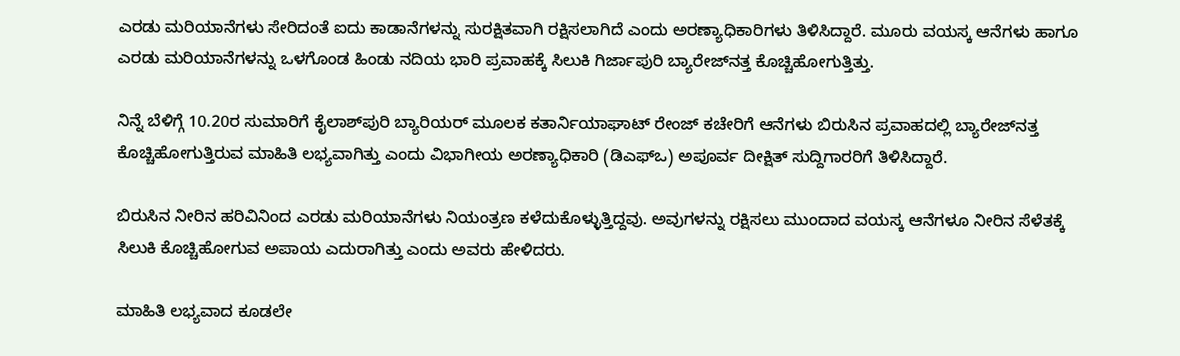ಎರಡು ಮರಿಯಾನೆಗಳು ಸೇರಿದಂತೆ ಐದು ಕಾಡಾನೆಗಳನ್ನು ಸುರಕ್ಷಿತವಾಗಿ ರಕ್ಷಿಸಲಾಗಿದೆ ಎಂದು ಅರಣ್ಯಾಧಿಕಾರಿಗಳು ತಿಳಿಸಿದ್ದಾರೆ. ಮೂರು ವಯಸ್ಕ ಆನೆಗಳು ಹಾಗೂ ಎರಡು ಮರಿಯಾನೆಗಳನ್ನು ಒಳಗೊಂಡ ಹಿಂಡು ನದಿಯ ಭಾರಿ ಪ್ರವಾಹಕ್ಕೆ ಸಿಲುಕಿ ಗಿರ್ಜಾಪುರಿ ಬ್ಯಾರೇಜ್‌ನತ್ತ ಕೊಚ್ಚಿಹೋಗುತ್ತಿತ್ತು.

ನಿನ್ನೆ ಬೆಳಿಗ್ಗೆ 10.20ರ ಸುಮಾರಿಗೆ ಕೈಲಾಶ್‌ಪುರಿ ಬ್ಯಾರಿಯರ್‌ ಮೂಲಕ ಕತಾರ್ನಿಯಾಘಾಟ್‌ ರೇಂಜ್‌ ಕಚೇರಿಗೆ ಆನೆಗಳು ಬಿರುಸಿನ ಪ್ರವಾಹದಲ್ಲಿ ಬ್ಯಾರೇಜ್‌ನತ್ತ ಕೊಚ್ಚಿಹೋಗುತ್ತಿರುವ ಮಾಹಿತಿ ಲಭ್ಯವಾಗಿತ್ತು ಎಂದು ವಿಭಾಗೀಯ ಅರಣ್ಯಾಧಿಕಾರಿ (ಡಿಎಫ್‌ಒ) ಅಪೂರ್ವ ದೀಕ್ಷಿತ್‌ ಸುದ್ದಿಗಾರರಿಗೆ ತಿಳಿಸಿದ್ದಾರೆ.

ಬಿರುಸಿನ ನೀರಿನ ಹರಿವಿನಿಂದ ಎರಡು ಮರಿಯಾನೆಗಳು ನಿಯಂತ್ರಣ ಕಳೆದುಕೊಳ್ಳುತ್ತಿದ್ದವು. ಅವುಗಳನ್ನು ರಕ್ಷಿಸಲು ಮುಂದಾದ ವಯಸ್ಕ ಆನೆಗಳೂ ನೀರಿನ ಸೆಳೆತಕ್ಕೆ ಸಿಲುಕಿ ಕೊಚ್ಚಿಹೋಗುವ ಅಪಾಯ ಎದುರಾಗಿತ್ತು ಎಂದು ಅವರು ಹೇಳಿದರು.

ಮಾಹಿತಿ ಲಭ್ಯವಾದ ಕೂಡಲೇ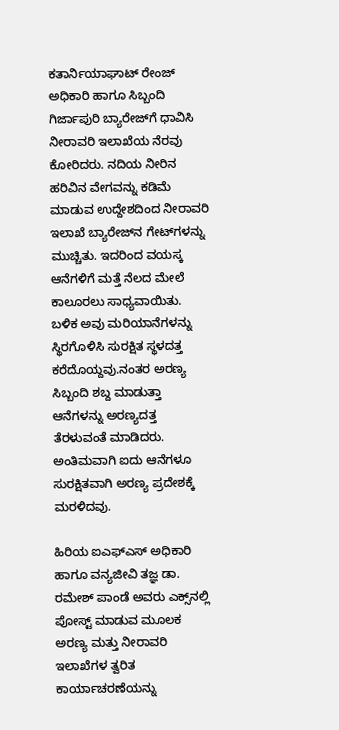ಕತಾರ್ನಿಯಾಘಾಟ್‌ ರೇಂಜ್‌ ಅಧಿಕಾರಿ ಹಾಗೂ ಸಿಬ್ಬಂದಿ ಗಿರ್ಜಾಪುರಿ ಬ್ಯಾರೇಜ್‌ಗೆ ಧಾವಿಸಿ ನೀರಾವರಿ ಇಲಾಖೆಯ ನೆರವು ಕೋರಿದರು. ನದಿಯ ನೀರಿನ ಹರಿವಿನ ವೇಗವನ್ನು ಕಡಿಮೆ ಮಾಡುವ ಉದ್ದೇಶದಿಂದ ನೀರಾವರಿ ಇಲಾಖೆ ಬ್ಯಾರೇಜ್‌ನ ಗೇಟ್‌ಗಳನ್ನು ಮುಚ್ಚಿತು. ಇದರಿಂದ ವಯಸ್ಕ ಆನೆಗಳಿಗೆ ಮತ್ತೆ ನೆಲದ ಮೇಲೆ ಕಾಲೂರಲು ಸಾಧ್ಯವಾಯಿತು. ಬಳಿಕ ಅವು ಮರಿಯಾನೆಗಳನ್ನು ಸ್ಥಿರಗೊಳಿಸಿ ಸುರಕ್ಷಿತ ಸ್ಥಳದತ್ತ ಕರೆದೊಯ್ದವು.ನಂತರ ಅರಣ್ಯ ಸಿಬ್ಬಂದಿ ಶಬ್ದ ಮಾಡುತ್ತಾ ಆನೆಗಳನ್ನು ಅರಣ್ಯದತ್ತ ತೆರಳುವಂತೆ ಮಾಡಿದರು. ಅಂತಿಮವಾಗಿ ಐದು ಆನೆಗಳೂ ಸುರಕ್ಷಿತವಾಗಿ ಅರಣ್ಯ ಪ್ರದೇಶಕ್ಕೆ ಮರಳಿದವು.

ಹಿರಿಯ ಐಎಫ್‌ಎಸ್‌ ಅಧಿಕಾರಿ ಹಾಗೂ ವನ್ಯಜೀವಿ ತಜ್ಞ ಡಾ. ರಮೇಶ್‌ ಪಾಂಡೆ ಅವರು ಎಕ್ಸ್‌ನಲ್ಲಿ ಪೋಸ್ಟ್‌ ಮಾಡುವ ಮೂಲಕ ಅರಣ್ಯ ಮತ್ತು ನೀರಾವರಿ ಇಲಾಖೆಗಳ ತ್ವರಿತ ಕಾರ್ಯಾಚರಣೆಯನ್ನು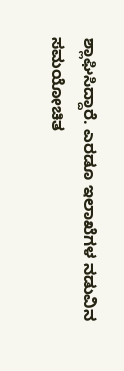ಶ್ಲಾಘಿಸಿದ್ದಾರೆ. ಎರಡೂ ಇಲಾಖೆಗಳ ನಡುವಿನ ಸಮಯೋಚಿತ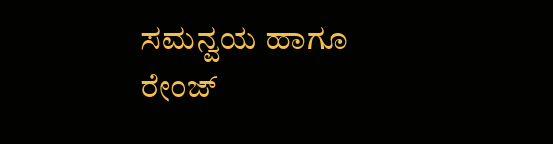ಸಮನ್ವಯ ಹಾಗೂ ರೇಂಜ್‌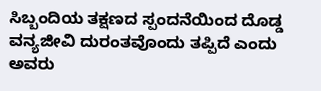ಸಿಬ್ಬಂದಿಯ ತಕ್ಷಣದ ಸ್ಪಂದನೆಯಿಂದ ದೊಡ್ಡ ವನ್ಯಜೀವಿ ದುರಂತವೊಂದು ತಪ್ಪಿದೆ ಎಂದು ಅವರು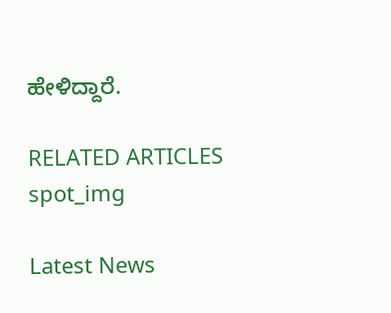ಹೇಳಿದ್ದಾರೆ.

RELATED ARTICLES
spot_img

Latest News